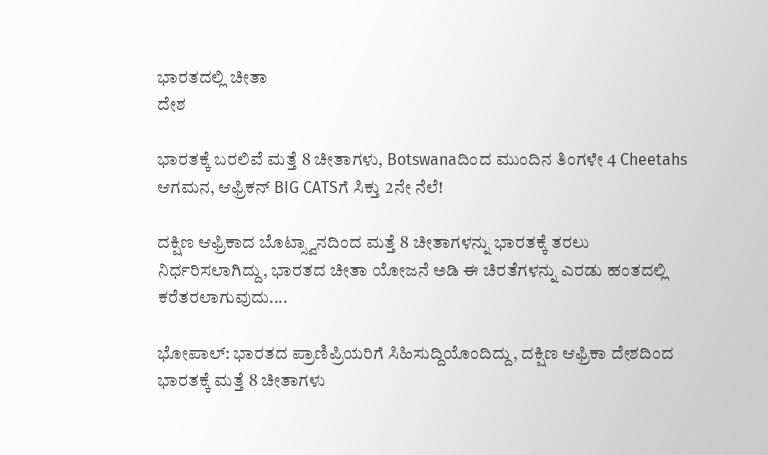ಭಾರತದಲ್ಲಿ ಚೀತಾ
ದೇಶ

ಭಾರತಕ್ಕೆ ಬರಲಿವೆ ಮತ್ತೆ 8 ಚೀತಾಗಳು, Botswanaದಿಂದ ಮುಂದಿನ ತಿಂಗಳೇ 4 Cheetahs ಆಗಮನ, ಆಫ್ರಿಕನ್ BIG CATSಗೆ ಸಿಕ್ತು 2ನೇ ನೆಲೆ!

ದಕ್ಷಿಣ ಆಫ್ರಿಕಾದ ಬೊಟ್ಸ್ವಾನದಿಂದ ಮತ್ತೆ 8 ಚೀತಾಗಳನ್ನು ಭಾರತಕ್ಕೆ ತರಲು ನಿರ್ಧರಿಸಲಾಗಿದ್ದು, ಭಾರತದ ಚೀತಾ ಯೋಜನೆ ಅಡಿ ಈ ಚಿರತೆಗಳನ್ನು ಎರಡು ಹಂತದಲ್ಲಿ ಕರೆತರಲಾಗುವುದು....

ಭೋಪಾಲ್: ಭಾರತದ ಪ್ರಾಣಿಪ್ರಿಯರಿಗೆ ಸಿಹಿಸುದ್ದಿಯೊಂದಿದ್ದು, ದಕ್ಷಿಣ ಆಫ್ರಿಕಾ ದೇಶದಿಂದ ಭಾರತಕ್ಕೆ ಮತ್ತೆ 8 ಚೀತಾಗಳು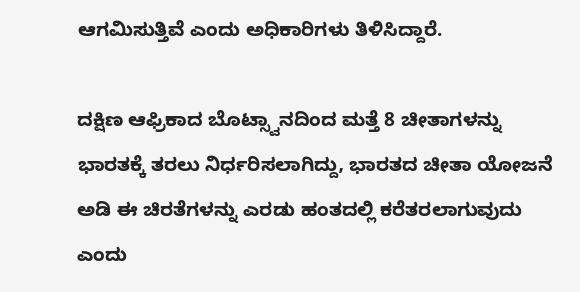ಆಗಮಿಸುತ್ತಿವೆ ಎಂದು ಅಧಿಕಾರಿಗಳು ತಿಳಿಸಿದ್ದಾರೆ.

ದಕ್ಷಿಣ ಆಫ್ರಿಕಾದ ಬೊಟ್ಸ್ವಾನದಿಂದ ಮತ್ತೆ 8 ಚೀತಾಗಳನ್ನು ಭಾರತಕ್ಕೆ ತರಲು ನಿರ್ಧರಿಸಲಾಗಿದ್ದು, ಭಾರತದ ಚೀತಾ ಯೋಜನೆ ಅಡಿ ಈ ಚಿರತೆಗಳನ್ನು ಎರಡು ಹಂತದಲ್ಲಿ ಕರೆತರಲಾಗುವುದು ಎಂದು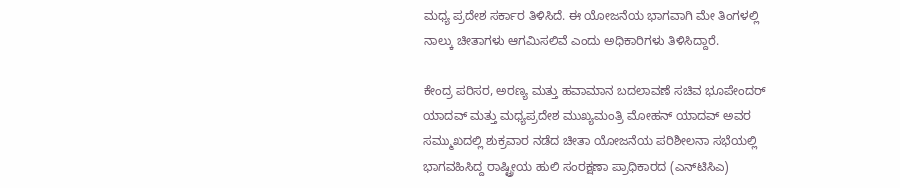ಮಧ್ಯ ಪ್ರದೇಶ ಸರ್ಕಾರ ತಿಳಿಸಿದೆ. ಈ ಯೋಜನೆಯ ಭಾಗವಾಗಿ ಮೇ ತಿಂಗಳಲ್ಲಿ ನಾಲ್ಕು ಚೀತಾಗಳು ಆಗಮಿಸಲಿವೆ ಎಂದು ಅಧಿಕಾರಿಗಳು ತಿಳಿಸಿದ್ದಾರೆ.

ಕೇಂದ್ರ ಪರಿಸರ, ಅರಣ್ಯ ಮತ್ತು ಹವಾಮಾನ ಬದಲಾವಣೆ ಸಚಿವ ಭೂಪೇಂದರ್ ಯಾದವ್ ಮತ್ತು ಮಧ್ಯಪ್ರದೇಶ ಮುಖ್ಯಮಂತ್ರಿ ಮೋಹನ್ ಯಾದವ್ ಅವರ ಸಮ್ಮುಖದಲ್ಲಿ ಶುಕ್ರವಾರ ನಡೆದ ಚೀತಾ ಯೋಜನೆಯ ಪರಿಶೀಲನಾ ಸಭೆಯಲ್ಲಿ ಭಾಗವಹಿಸಿದ್ದ ರಾಷ್ಟ್ರೀಯ ಹುಲಿ ಸಂರಕ್ಷಣಾ ಪ್ರಾಧಿಕಾರದ (ಎನ್‌ಟಿಸಿಎ)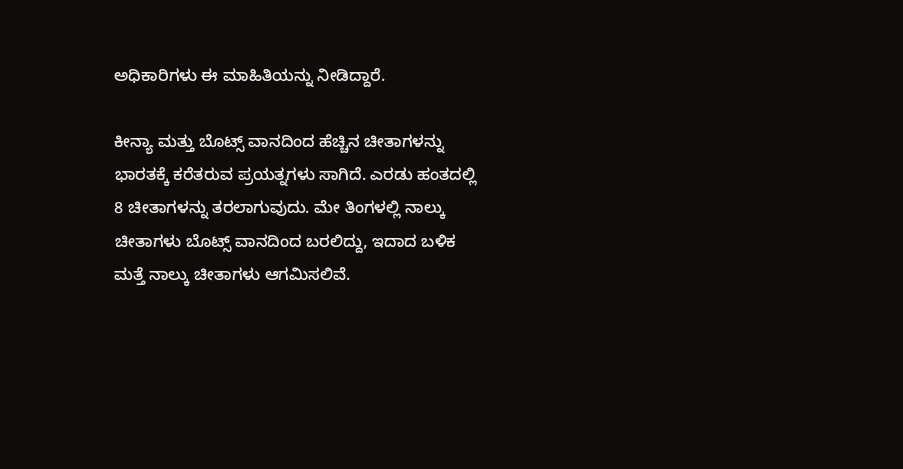ಅಧಿಕಾರಿಗಳು ಈ ಮಾಹಿತಿಯನ್ನು ನೀಡಿದ್ದಾರೆ.

ಕೀನ್ಯಾ ಮತ್ತು ಬೊಟ್ಸ್ ವಾನದಿಂದ ಹೆಚ್ಚಿನ ಚೀತಾಗಳನ್ನು ಭಾರತಕ್ಕೆ ಕರೆತರುವ ಪ್ರಯತ್ನಗಳು ಸಾಗಿದೆ. ಎರಡು ಹಂತದಲ್ಲಿ 8 ಚೀತಾಗಳನ್ನು ತರಲಾಗುವುದು. ಮೇ ತಿಂಗಳಲ್ಲಿ ನಾಲ್ಕು ಚೀತಾಗಳು ಬೊಟ್ಸ್ ವಾನದಿಂದ ಬರಲಿದ್ದು, ಇದಾದ ಬಳಿಕ ಮತ್ತೆ ನಾಲ್ಕು ಚೀತಾಗಳು ಆಗಮಿಸಲಿವೆ.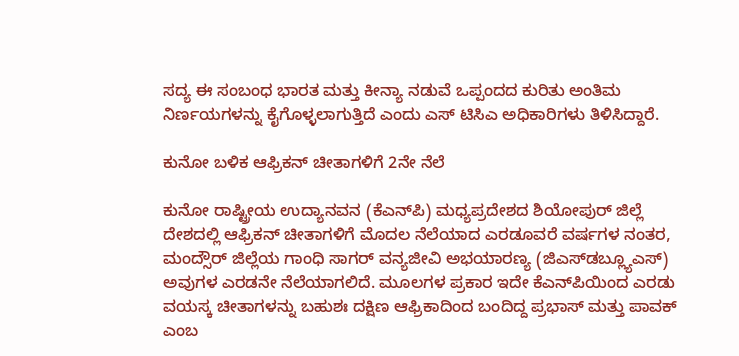ಸದ್ಯ ಈ ಸಂಬಂಧ ಭಾರತ ಮತ್ತು ಕೀನ್ಯಾ ನಡುವೆ ಒಪ್ಪಂದದ ಕುರಿತು ಅಂತಿಮ ನಿರ್ಣಯಗಳನ್ನು ಕೈಗೊಳ್ಳಲಾಗುತ್ತಿದೆ ಎಂದು ಎಸ್ ಟಿಸಿಎ ಅಧಿಕಾರಿಗಳು ತಿಳಿಸಿದ್ದಾರೆ.

ಕುನೋ ಬಳಿಕ ಆಫ್ರಿಕನ್ ಚೀತಾಗಳಿಗೆ 2ನೇ ನೆಲೆ

ಕುನೋ ರಾಷ್ಟ್ರೀಯ ಉದ್ಯಾನವನ (ಕೆಎನ್‌ಪಿ) ಮಧ್ಯಪ್ರದೇಶದ ಶಿಯೋಪುರ್ ಜಿಲ್ಲೆ ದೇಶದಲ್ಲಿ ಆಫ್ರಿಕನ್ ಚೀತಾಗಳಿಗೆ ಮೊದಲ ನೆಲೆಯಾದ ಎರಡೂವರೆ ವರ್ಷಗಳ ನಂತರ, ಮಂದ್ಸೌರ್ ಜಿಲ್ಲೆಯ ಗಾಂಧಿ ಸಾಗರ್ ವನ್ಯಜೀವಿ ಅಭಯಾರಣ್ಯ (ಜಿಎಸ್‌ಡಬ್ಲ್ಯೂಎಸ್) ಅವುಗಳ ಎರಡನೇ ನೆಲೆಯಾಗಲಿದೆ. ಮೂಲಗಳ ಪ್ರಕಾರ ಇದೇ ಕೆಎನ್‌ಪಿಯಿಂದ ಎರಡು ವಯಸ್ಕ ಚೀತಾಗಳನ್ನು ಬಹುಶಃ ದಕ್ಷಿಣ ಆಫ್ರಿಕಾದಿಂದ ಬಂದಿದ್ದ ಪ್ರಭಾಸ್ ಮತ್ತು ಪಾವಕ್ ಎಂಬ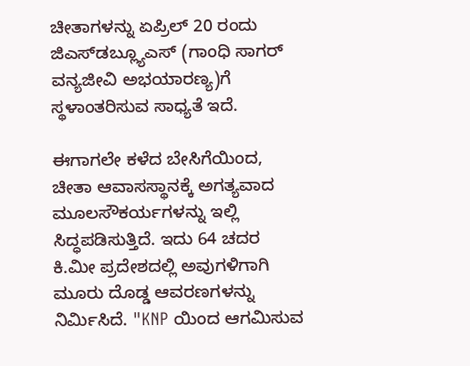ಚೀತಾಗಳನ್ನು ಏಪ್ರಿಲ್ 20 ರಂದು ಜಿಎಸ್‌ಡಬ್ಲ್ಯೂಎಸ್‌ (ಗಾಂಧಿ ಸಾಗರ್ ವನ್ಯಜೀವಿ ಅಭಯಾರಣ್ಯ)ಗೆ ಸ್ಥಳಾಂತರಿಸುವ ಸಾಧ್ಯತೆ ಇದೆ.

ಈಗಾಗಲೇ ಕಳೆದ ಬೇಸಿಗೆಯಿಂದ, ಚೀತಾ ಆವಾಸಸ್ಥಾನಕ್ಕೆ ಅಗತ್ಯವಾದ ಮೂಲಸೌಕರ್ಯಗಳನ್ನು ಇಲ್ಲಿ ಸಿದ್ಧಪಡಿಸುತ್ತಿದೆ. ಇದು 64 ಚದರ ಕಿ.ಮೀ ಪ್ರದೇಶದಲ್ಲಿ ಅವುಗಳಿಗಾಗಿ ಮೂರು ದೊಡ್ಡ ಆವರಣಗಳನ್ನು ನಿರ್ಮಿಸಿದೆ. "KNP ಯಿಂದ ಆಗಮಿಸುವ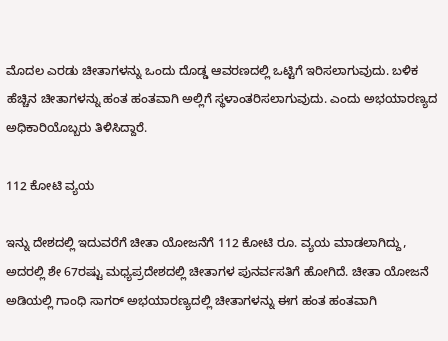ಮೊದಲ ಎರಡು ಚೀತಾಗಳನ್ನು ಒಂದು ದೊಡ್ಡ ಆವರಣದಲ್ಲಿ ಒಟ್ಟಿಗೆ ಇರಿಸಲಾಗುವುದು. ಬಳಿಕ ಹೆಚ್ಚಿನ ಚೀತಾಗಳನ್ನು ಹಂತ ಹಂತವಾಗಿ ಅಲ್ಲಿಗೆ ಸ್ಥಳಾಂತರಿಸಲಾಗುವುದು. ಎಂದು ಅಭಯಾರಣ್ಯದ ಅಧಿಕಾರಿಯೊಬ್ಬರು ತಿಳಿಸಿದ್ದಾರೆ.

112 ಕೋಟಿ ವ್ಯಯ

ಇನ್ನು ದೇಶದಲ್ಲಿ ಇದುವರೆಗೆ ಚೀತಾ ಯೋಜನೆಗೆ 112 ಕೋಟಿ ರೂ. ವ್ಯಯ ಮಾಡಲಾಗಿದ್ದು, ಅದರಲ್ಲಿ ಶೇ 67ರಷ್ಟು ಮಧ್ಯಪ್ರದೇಶದಲ್ಲಿ ಚೀತಾಗಳ ಪುನರ್ವಸತಿಗೆ ಹೋಗಿದೆ. ಚೀತಾ ಯೋಜನೆ ಅಡಿಯಲ್ಲಿ ಗಾಂಧಿ ಸಾಗರ್ ಅಭಯಾರಣ್ಯದಲ್ಲಿ ಚೀತಾಗಳನ್ನು ಈಗ ಹಂತ ಹಂತವಾಗಿ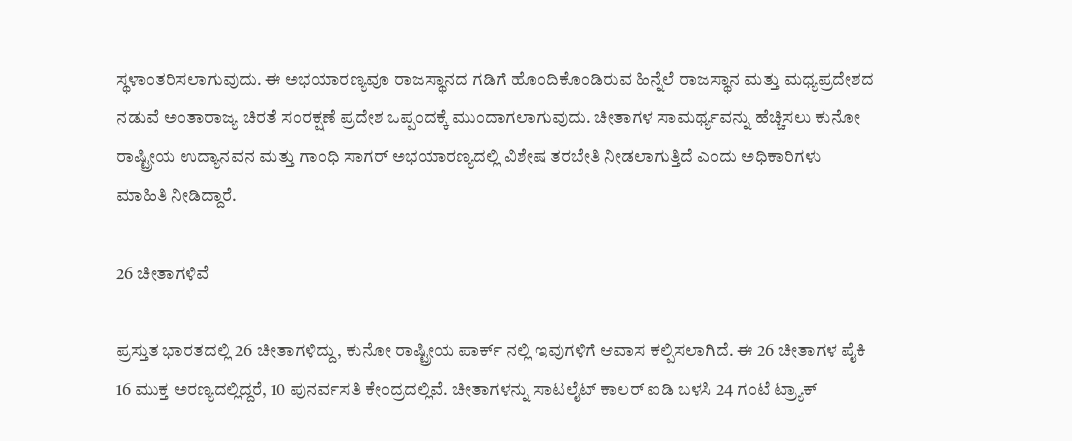ಸ್ಥಳಾಂತರಿಸಲಾಗುವುದು. ಈ ಅಭಯಾರಣ್ಯವೂ ರಾಜಸ್ಥಾನದ ಗಡಿಗೆ ಹೊಂದಿಕೊಂಡಿರುವ ಹಿನ್ನೆಲೆ ರಾಜಸ್ಥಾನ ಮತ್ತು ಮಧ್ಯಪ್ರದೇಶದ ನಡುವೆ ಅಂತಾರಾಜ್ಯ ಚಿರತೆ ಸಂರಕ್ಷಣೆ ಪ್ರದೇಶ ಒಪ್ಪಂದಕ್ಕೆ ಮುಂದಾಗಲಾಗುವುದು. ಚೀತಾಗಳ ಸಾಮರ್ಥ್ಯವನ್ನು ಹೆಚ್ಚಿಸಲು ಕುನೋ ರಾಷ್ಟ್ರೀಯ ಉದ್ಯಾನವನ ಮತ್ತು ಗಾಂಧಿ ಸಾಗರ್ ಅಭಯಾರಣ್ಯದಲ್ಲಿ ವಿಶೇಷ ತರಬೇತಿ ನೀಡಲಾಗುತ್ತಿದೆ ಎಂದು ಅಧಿಕಾರಿಗಳು ಮಾಹಿತಿ ನೀಡಿದ್ದಾರೆ.

26 ಚೀತಾಗಳಿವೆ

ಪ್ರಸ್ತುತ ಭಾರತದಲ್ಲಿ 26 ಚೀತಾಗಳಿದ್ದು, ಕುನೋ ರಾಷ್ಟ್ರೀಯ ಪಾರ್ಕ್ ನಲ್ಲಿ ಇವುಗಳಿಗೆ ಆವಾಸ ಕಲ್ಪಿಸಲಾಗಿದೆ. ಈ 26 ಚೀತಾಗಳ ಪೈಕಿ 16 ಮುಕ್ತ ಅರಣ್ಯದಲ್ಲಿದ್ದರೆ, 10 ಪುನರ್ವಸತಿ ಕೇಂದ್ರದಲ್ಲಿವೆ. ಚೀತಾಗಳನ್ನು ಸಾಟಲೈಟ್ ಕಾಲರ್ ಐಡಿ ಬಳಸಿ 24 ಗಂಟೆ ಟ್ರ್ಯಾಕ್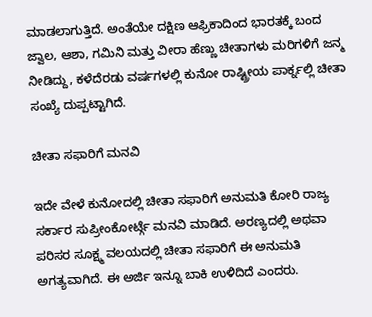ಮಾಡಲಾಗುತ್ತಿದೆ. ಅಂತೆಯೇ ದಕ್ಷಿಣ ಆಫ್ರಿಕಾದಿಂದ ಭಾರತಕ್ಕೆ ಬಂದ ಜ್ವಾಲ, ಆಶಾ, ಗಮಿನಿ ಮತ್ತು ವೀರಾ ಹೆಣ್ಣು ಚೀತಾಗಳು ಮರಿಗಳಿಗೆ ಜನ್ಮ ನೀಡಿದ್ದು, ಕಳೆದೆರಡು ವರ್ಷಗಳಲ್ಲಿ ಕುನೋ ರಾಷ್ಟ್ರೀಯ ಪಾರ್ಕ್ನಲ್ಲಿ ಚೀತಾ ಸಂಖ್ಯೆ ದುಪ್ಪಟ್ಟಾಗಿದೆ.

ಚೀತಾ ಸಫಾರಿಗೆ ಮನವಿ

ಇದೇ ವೇಳೆ ಕುನೋದಲ್ಲಿ ಚೀತಾ ಸಫಾರಿಗೆ ಅನುಮತಿ ಕೋರಿ ರಾಜ್ಯ ಸರ್ಕಾರ ಸುಪ್ರೀಂಕೋರ್ಟ್ಗೆ ಮನವಿ ಮಾಡಿದೆ. ಅರಣ್ಯದಲ್ಲಿ ಅಥವಾ ಪರಿಸರ ಸೂಕ್ಷ್ಮ ವಲಯದಲ್ಲಿ ಚೀತಾ ಸಫಾರಿಗೆ ಈ ಅನುಮತಿ ಅಗತ್ಯವಾಗಿದೆ. ಈ ಅರ್ಜಿ ಇನ್ನೂ ಬಾಕಿ ಉಳಿದಿದೆ ಎಂದರು.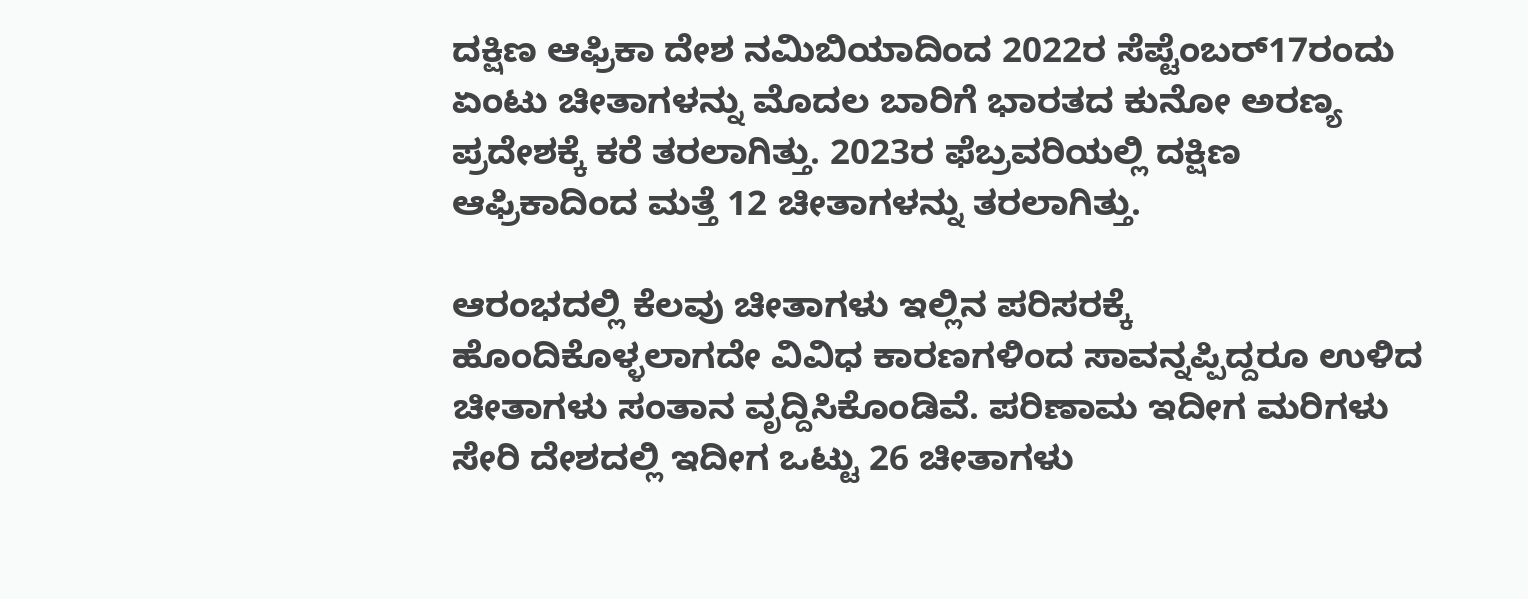ದಕ್ಷಿಣ ಆಫ್ರಿಕಾ ದೇಶ ನಮಿಬಿಯಾದಿಂದ 2022ರ ಸೆಪ್ಟೆಂಬರ್17ರಂದು ಏಂಟು ಚೀತಾಗಳನ್ನು ಮೊದಲ ಬಾರಿಗೆ ಭಾರತದ ಕುನೋ ಅರಣ್ಯ ಪ್ರದೇಶಕ್ಕೆ ಕರೆ ತರಲಾಗಿತ್ತು. 2023ರ ಫೆಬ್ರವರಿಯಲ್ಲಿ ದಕ್ಷಿಣ ಆಫ್ರಿಕಾದಿಂದ ಮತ್ತೆ 12 ಚೀತಾಗಳನ್ನು ತರಲಾಗಿತ್ತು.

ಆರಂಭದಲ್ಲಿ ಕೆಲವು ಚೀತಾಗಳು ಇಲ್ಲಿನ ಪರಿಸರಕ್ಕೆ ಹೊಂದಿಕೊಳ್ಳಲಾಗದೇ ವಿವಿಧ ಕಾರಣಗಳಿಂದ ಸಾವನ್ನಪ್ಪಿದ್ದರೂ ಉಳಿದ ಚೀತಾಗಳು ಸಂತಾನ ವೃದ್ದಿಸಿಕೊಂಡಿವೆ. ಪರಿಣಾಮ ಇದೀಗ ಮರಿಗಳು ಸೇರಿ ದೇಶದಲ್ಲಿ ಇದೀಗ ಒಟ್ಟು 26 ಚೀತಾಗಳು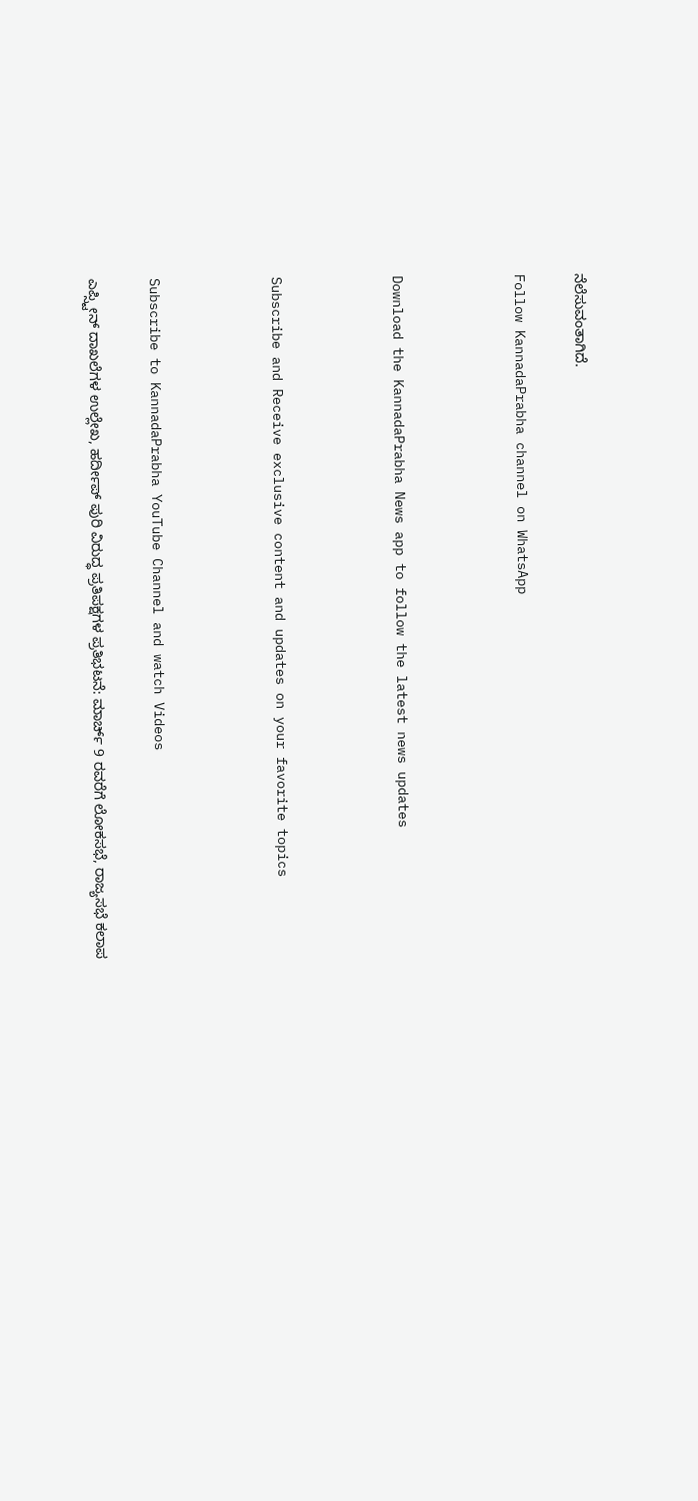ನೆಲೆಸುವಂತಾಗಿದೆ.

Follow KannadaPrabha channel on WhatsApp



Download the KannadaPrabha News app to follow the latest news updates



Subscribe and Receive exclusive content and updates on your favorite topics



Subscribe to KannadaPrabha YouTube Channel and watch Videos

ಎಪ್ಸ್ಟೀನ್ ದಾಖಲೆಗಳ ಉಲ್ಲೇಖ, ಹರ್ದೀಪ್ ಪುರಿ ವಿರುದ್ಧ ಪ್ರತಿಪಕ್ಷಗಳ ಪ್ರತಿಭಟನೆ: ಮಾರ್ಚ್ 9 ರವರೆಗೆ ಲೋಕಸಭೆ, ರಾಜ್ಯಸಭೆ ಕಲಾಪ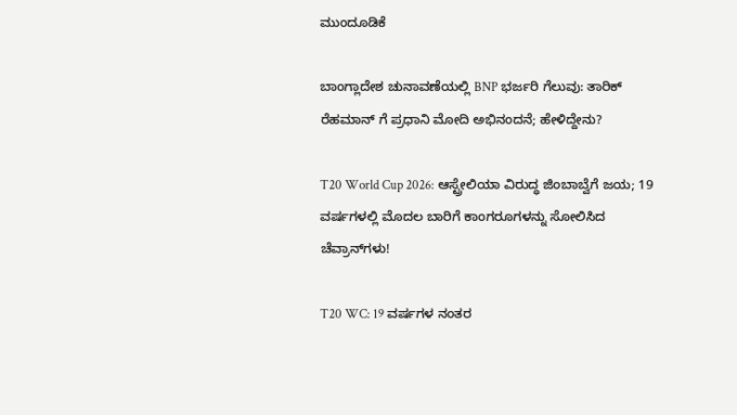ಮುಂದೂಡಿಕೆ

ಬಾಂಗ್ಲಾದೇಶ ಚುನಾವಣೆಯಲ್ಲಿ BNP ಭರ್ಜರಿ ಗೆಲುವು: ತಾರಿಕ್ ರೆಹಮಾನ್ ಗೆ ಪ್ರಧಾನಿ ಮೋದಿ ಅಭಿನಂದನೆ; ಹೇಳಿದ್ದೇನು?

T20 World Cup 2026: ಆಸ್ಟ್ರೇಲಿಯಾ ವಿರುದ್ಧ ಜಿಂಬಾಬ್ವೆಗೆ ಜಯ; 19 ವರ್ಷಗಳಲ್ಲಿ ಮೊದಲ ಬಾರಿಗೆ ಕಾಂಗರೂಗಳನ್ನು ಸೋಲಿಸಿದ ಚೆವ್ರಾನ್‌ಗಳು!

T20 WC: 19 ವರ್ಷಗಳ ನಂತರ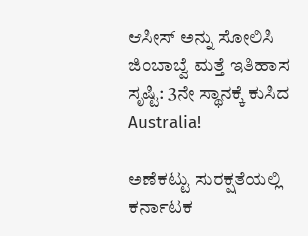ಆಸೀಸ್ ಅನ್ನು ಸೋಲಿಸಿ ಜಿಂಬಾಬ್ವೆ ಮತ್ತೆ ಇತಿಹಾಸ ಸೃಷ್ಟಿ: 3ನೇ ಸ್ಥಾನಕ್ಕೆ ಕುಸಿದ Australia!

ಅಣೆಕಟ್ಟು ಸುರಕ್ಷತೆಯಲ್ಲಿ ಕರ್ನಾಟಕ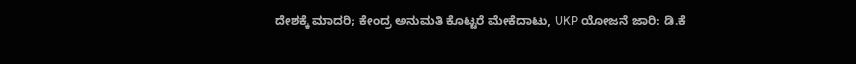ದೇಶಕ್ಕೆ ಮಾದರಿ; ಕೇಂದ್ರ ಅನುಮತಿ ಕೊಟ್ಟರೆ ಮೇಕೆದಾಟು, UKP ಯೋಜನೆ ಜಾರಿ: ಡಿ.ಕೆ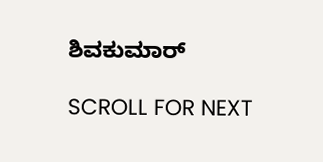ಶಿವಕುಮಾರ್

SCROLL FOR NEXT